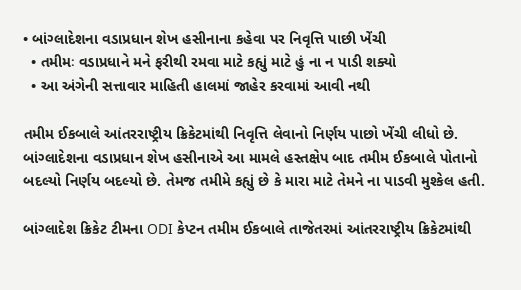• બાંગ્લાદેશના વડાપ્રધાન શેખ હસીનાના કહેવા પર નિવૃત્તિ પાછી ખેંચી
  • તમીમઃ વડાપ્રધાને મને ફરીથી રમવા માટે કહ્યું માટે હું ના ન પાડી શક્યો
  • આ અંગેની સત્તાવાર માહિતી હાલમાં જાહેર કરવામાં આવી નથી

તમીમ ઈકબાલે આંતરરાષ્ટ્રીય ક્રિકેટમાંથી નિવૃત્તિ લેવાનો નિર્ણય પાછો ખેંચી લીધો છે. બાંગ્લાદેશના વડાપ્રધાન શેખ હસીનાએ આ મામલે હસ્તક્ષેપ બાદ તમીમ ઈકબાલે પોતાનો બદલ્યો નિર્ણય બદલ્યો છે. તેમજ તમીમે કહ્યું છે કે મારા માટે તેમને ના પાડવી મુશ્કેલ હતી.

બાંગ્લાદેશ ક્રિકેટ ટીમના ODI કેપ્ટન તમીમ ઈકબાલે તાજેતરમાં આંતરરાષ્ટ્રીય ક્રિકેટમાંથી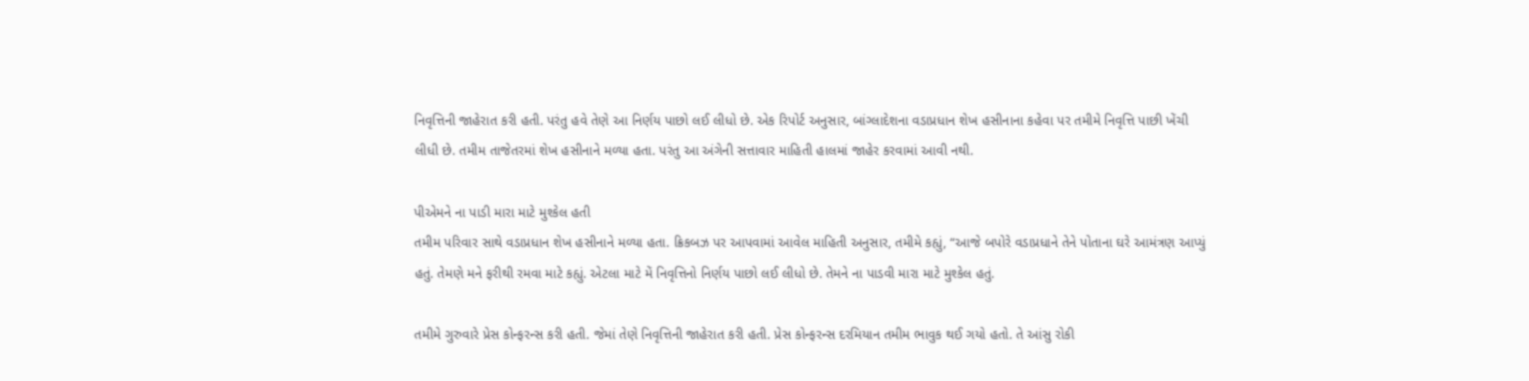નિવૃત્તિની જાહેરાત કરી હતી. પરંતુ હવે તેણે આ નિર્ણય પાછો લઈ લીધો છે. એક રિપોર્ટ અનુસાર, બાંગ્લાદેશના વડાપ્રધાન શેખ હસીનાના કહેવા પર તમીમે નિવૃત્તિ પાછી ખેંચી લીધી છે. તમીમ તાજેતરમાં શેખ હસીનાને મળ્યા હતા. પરંતુ આ અંગેની સત્તાવાર માહિતી હાલમાં જાહેર કરવામાં આવી નથી.

પીએમને ના પાડી મારા માટે મુશ્કેલ હતી
તમીમ પરિવાર સાથે વડાપ્રધાન શેખ હસીનાને મળ્યા હતા. ક્રિકબઝ પર આપવામાં આવેલ માહિતી અનુસાર, તમીમે કહ્યું, “આજે બપોરે વડાપ્રધાને તેને પોતાના ઘરે આમંત્રણ આપ્યું હતું. તેમણે મને ફરીથી રમવા માટે કહ્યું. એટલા માટે મેં નિવૃત્તિનો નિર્ણય પાછો લઈ લીધો છે. તેમને ના પાડવી મારા માટે મુશ્કેલ હતું.

તમીમે ગુરુવારે પ્રેસ કોન્ફરન્સ કરી હતી. જેમાં તેણે નિવૃત્તિની જાહેરાત કરી હતી. પ્રેસ કોન્ફરન્સ દરમિયાન તમીમ ભાવુક થઈ ગયો હતો. તે આંસુ રોકી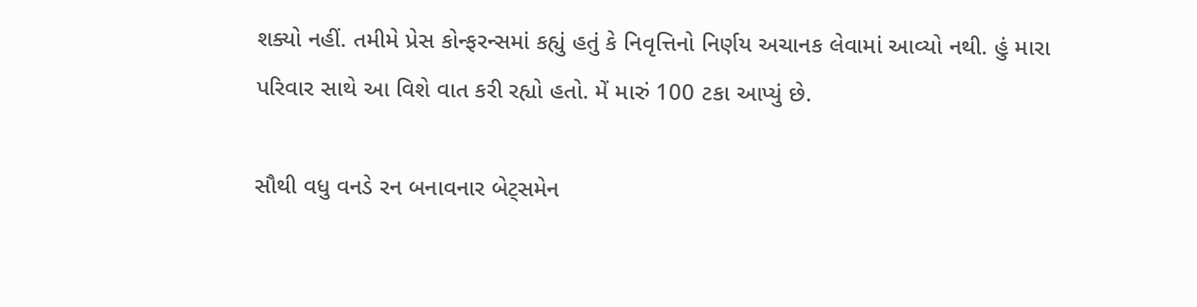શક્યો નહીં. તમીમે પ્રેસ કોન્ફરન્સમાં કહ્યું હતું કે નિવૃત્તિનો નિર્ણય અચાનક લેવામાં આવ્યો નથી. હું મારા પરિવાર સાથે આ વિશે વાત કરી રહ્યો હતો. મેં મારું 100 ટકા આપ્યું છે.

સૌથી વધુ વનડે રન બનાવનાર બેટ્સમેન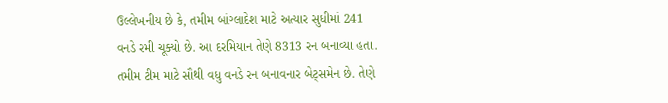ઉલ્લેખનીય છે કે, તમીમ બાંગ્લાદેશ માટે અત્યાર સુધીમાં 241 વનડે રમી ચૂક્યો છે. આ દરમિયાન તેણે 8313 રન બનાવ્યા હતા. તમીમ ટીમ માટે સૌથી વધુ વનડે રન બનાવનાર બેટ્સમેન છે. તેણે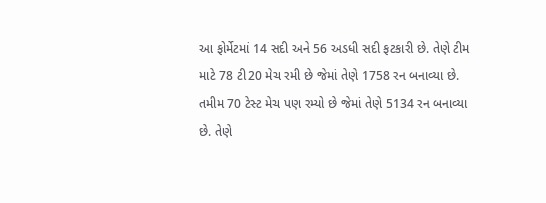આ ફોર્મેટમાં 14 સદી અને 56 અડધી સદી ફટકારી છે. તેણે ટીમ માટે 78 ટી20 મેચ રમી છે જેમાં તેણે 1758 રન બનાવ્યા છે. તમીમ 70 ટેસ્ટ મેચ પણ રમ્યો છે જેમાં તેણે 5134 રન બનાવ્યા છે. તેણે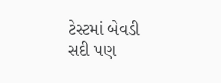ટેસ્ટમાં બેવડી સદી પણ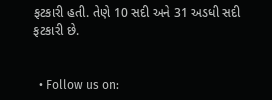ફટકારી હતી. તેણે 10 સદી અને 31 અડધી સદી ફટકારી છે.


  • Follow us on: